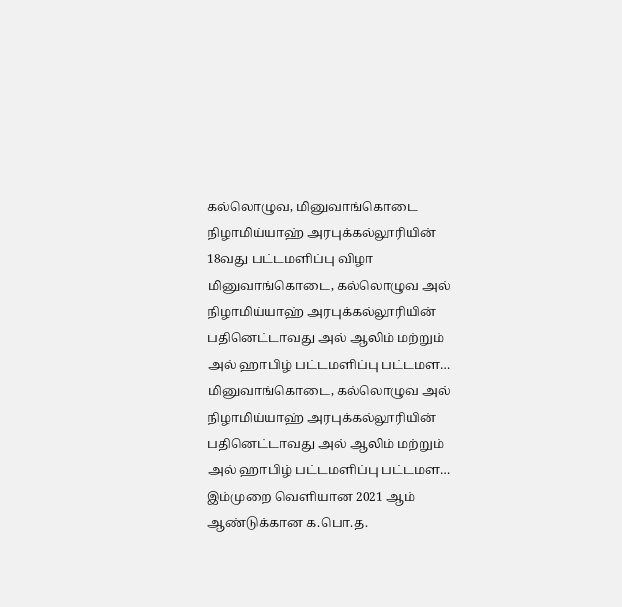கல்லொழுவ, மினுவாங்கொடை நிழாமிய்யாஹ் அரபுக்கல்லூரியின் 18வது பட்டமளிப்பு விழா
மினுவாங்கொடை, கல்லொழுவ அல் நிழாமிய்யாஹ் அரபுக்கல்லூரியின் பதினெட்டாவது அல் ஆலிம் மற்றும் அல் ஹாபிழ் பட்டமளிப்பு பட்டமள…
மினுவாங்கொடை, கல்லொழுவ அல் நிழாமிய்யாஹ் அரபுக்கல்லூரியின் பதினெட்டாவது அல் ஆலிம் மற்றும் அல் ஹாபிழ் பட்டமளிப்பு பட்டமள…
இம்முறை வெளியான 2021 ஆம் ஆண்டுக்கான க.பொ.த.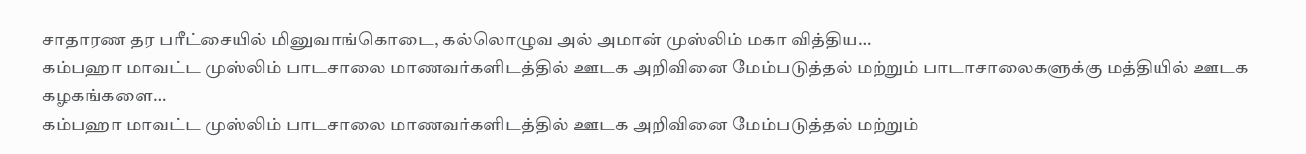சாதாரண தர பரீட்சையில் மினுவாங்கொடை, கல்லொழுவ அல் அமான் முஸ்லிம் மகா வித்திய…
கம்பஹா மாவட்ட முஸ்லிம் பாடசாலை மாணவர்களிடத்தில் ஊடக அறிவினை மேம்படுத்தல் மற்றும் பாடாசாலைகளுக்கு மத்தியில் ஊடக கழகங்களை…
கம்பஹா மாவட்ட முஸ்லிம் பாடசாலை மாணவர்களிடத்தில் ஊடக அறிவினை மேம்படுத்தல் மற்றும்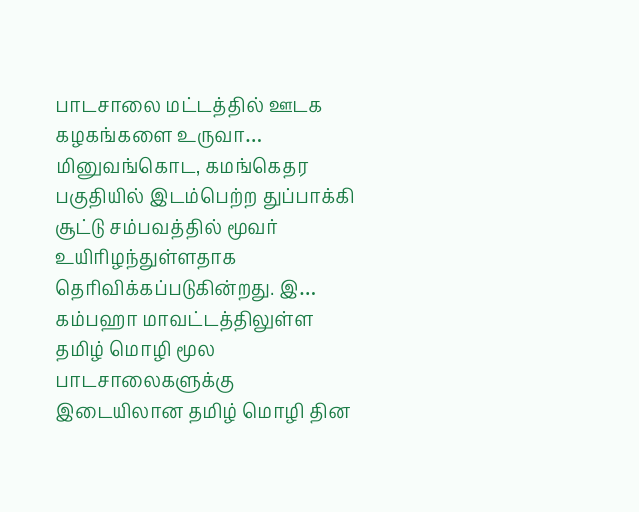பாடசாலை மட்டத்தில் ஊடக கழகங்களை உருவா…
மினுவங்கொட, கமங்கெதர பகுதியில் இடம்பெற்ற துப்பாக்கி சூட்டு சம்பவத்தில் மூவர் உயிரிழந்துள்ளதாக தெரிவிக்கப்படுகின்றது. இ…
கம்பஹா மாவட்டத்திலுள்ள தமிழ் மொழி மூல பாடசாலைகளுக்கு இடையிலான தமிழ் மொழி தின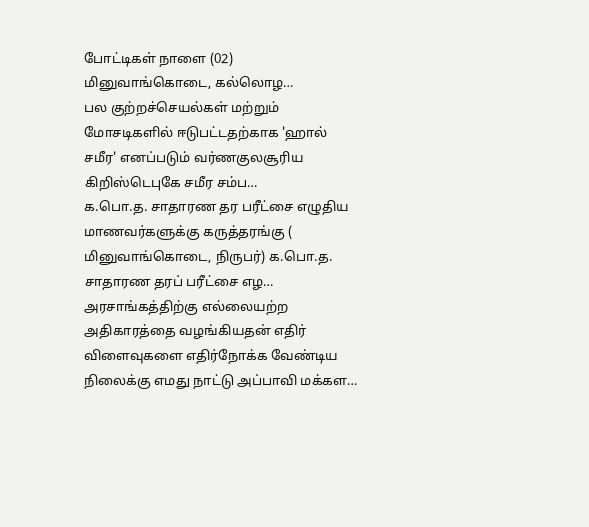போட்டிகள் நாளை (02) மினுவாங்கொடை, கல்லொழ…
பல குற்றச்செயல்கள் மற்றும் மோசடிகளில் ஈடுபட்டதற்காக 'ஹால் சமீர' எனப்படும் வர்ணகுலசூரிய கிறிஸ்டெபுகே சமீர சம்ப…
க.பொ.த. சாதாரண தர பரீட்சை எழுதிய மாணவர்களுக்கு கருத்தரங்கு ( மினுவாங்கொடை, நிருபர்) க.பொ.த. சாதாரண தரப் பரீட்சை எழ…
அரசாங்கத்திற்கு எல்லையற்ற அதிகாரத்தை வழங்கியதன் எதிர் விளைவுகளை எதிர்நோக்க வேண்டிய நிலைக்கு எமது நாட்டு அப்பாவி மக்கள…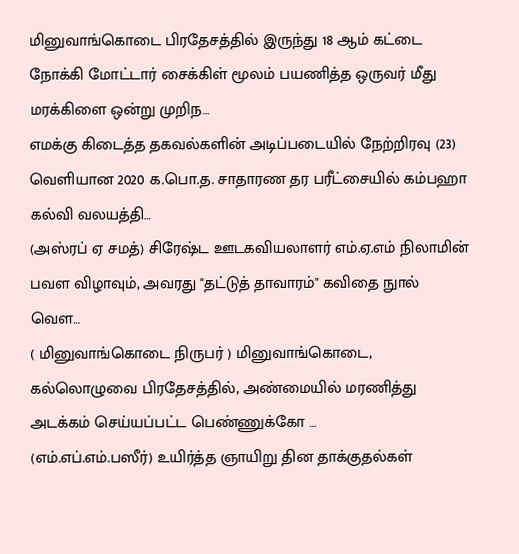மினுவாங்கொடை பிரதேசத்தில் இருந்து 18 ஆம் கட்டை நோக்கி மோட்டார் சைக்கிள் மூலம் பயணித்த ஒருவர் மீது மரக்கிளை ஒன்று முறிந…
எமக்கு கிடைத்த தகவல்களின் அடிப்படையில் நேற்றிரவு (23) வெளியான 2020 க.பொ.த. சாதாரண தர பரீட்சையில் கம்பஹா கல்வி வலயத்தி…
(அஸ்ரப் ஏ சமத்) சிரேஷ்ட ஊடகவியலாளர் எம்.ஏ.எம் நிலாமின் பவள விழாவும், அவரது "தட்டுத் தாவாரம்" கவிதை நுால் வெள…
( மினுவாங்கொடை நிருபர் ) மினுவாங்கொடை, கல்லொழுவை பிரதேசத்தில், அண்மையில் மரணித்து அடக்கம் செய்யப்பட்ட பெண்ணுக்கோ …
(எம்.எப்.எம்.பஸீர்) உயிர்த்த ஞாயிறு தின தாக்குதல்கள்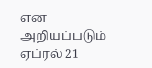என அறியப்படும் ஏப்ரல் 21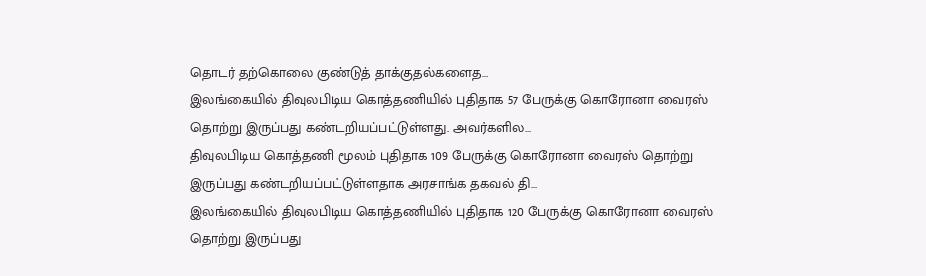தொடர் தற்கொலை குண்டுத் தாக்குதல்களைத…
இலங்கையில் திவுலபிடிய கொத்தணியில் புதிதாக 57 பேருக்கு கொரோனா வைரஸ் தொற்று இருப்பது கண்டறியப்பட்டுள்ளது. அவர்களில…
திவுலபிடிய கொத்தணி மூலம் புதிதாக 109 பேருக்கு கொரோனா வைரஸ் தொற்று இருப்பது கண்டறியப்பட்டுள்ளதாக அரசாங்க தகவல் தி…
இலங்கையில் திவுலபிடிய கொத்தணியில் புதிதாக 120 பேருக்கு கொரோனா வைரஸ் தொற்று இருப்பது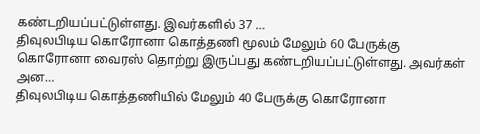கண்டறியப்பட்டுள்ளது. இவர்களில் 37 …
திவுலபிடிய கொரோனா கொத்தணி மூலம் மேலும் 60 பேருக்கு கொரோனா வைரஸ் தொற்று இருப்பது கண்டறியப்பட்டுள்ளது. அவர்கள் அன…
திவுலபிடிய கொத்தணியில் மேலும் 40 பேருக்கு கொரோனா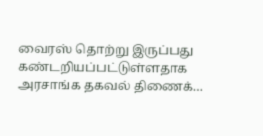வைரஸ் தொற்று இருப்பது கண்டறியப்பட்டுள்ளதாக அரசாங்க தகவல் திணைக்…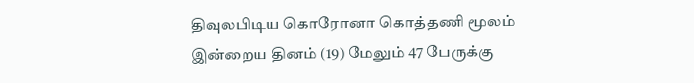திவுலபிடிய கொரோனா கொத்தணி மூலம் இன்றைய தினம் (19) மேலும் 47 பேருக்கு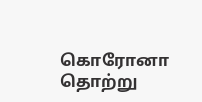கொரோனா தொற்று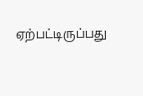ஏற்பட்டிருப்பது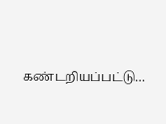கண்டறியப்பட்டு…